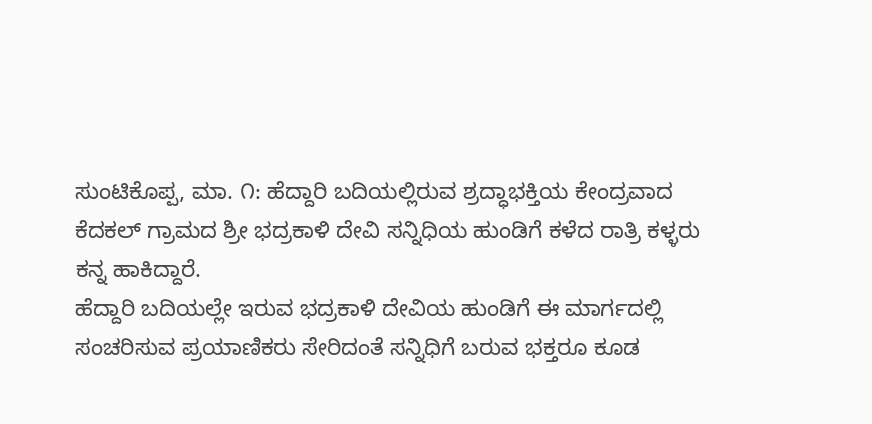ಸುಂಟಿಕೊಪ್ಪ, ಮಾ. ೧: ಹೆದ್ದಾರಿ ಬದಿಯಲ್ಲಿರುವ ಶ್ರದ್ಧಾಭಕ್ತಿಯ ಕೇಂದ್ರವಾದ ಕೆದಕಲ್ ಗ್ರಾಮದ ಶ್ರೀ ಭದ್ರಕಾಳಿ ದೇವಿ ಸನ್ನಿಧಿಯ ಹುಂಡಿಗೆ ಕಳೆದ ರಾತ್ರಿ ಕಳ್ಳರು ಕನ್ನ ಹಾಕಿದ್ದಾರೆ.
ಹೆದ್ದಾರಿ ಬದಿಯಲ್ಲೇ ಇರುವ ಭದ್ರಕಾಳಿ ದೇವಿಯ ಹುಂಡಿಗೆ ಈ ಮಾರ್ಗದಲ್ಲಿ ಸಂಚರಿಸುವ ಪ್ರಯಾಣಿಕರು ಸೇರಿದಂತೆ ಸನ್ನಿಧಿಗೆ ಬರುವ ಭಕ್ತರೂ ಕೂಡ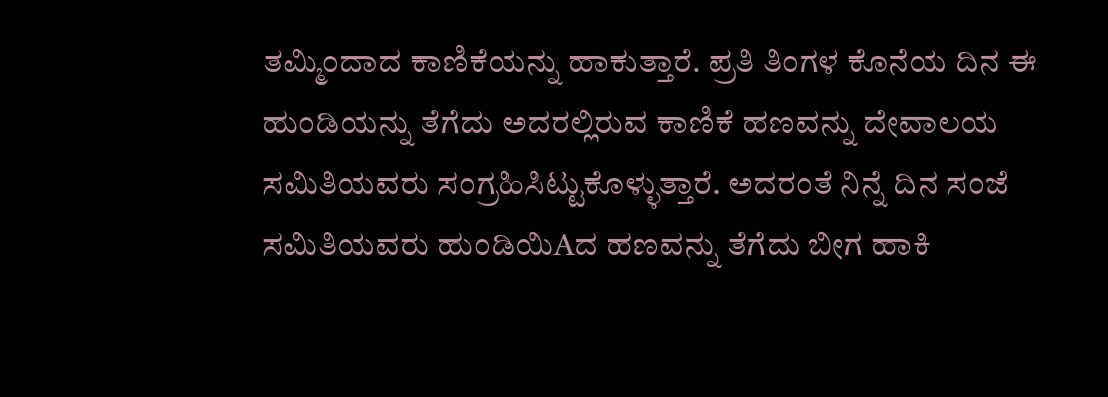ತಮ್ಮಿಂದಾದ ಕಾಣಿಕೆಯನ್ನು ಹಾಕುತ್ತಾರೆ. ಪ್ರತಿ ತಿಂಗಳ ಕೊನೆಯ ದಿನ ಈ ಹುಂಡಿಯನ್ನು ತೆಗೆದು ಅದರಲ್ಲಿರುವ ಕಾಣಿಕೆ ಹಣವನ್ನು ದೇವಾಲಯ ಸಮಿತಿಯವರು ಸಂಗ್ರಹಿಸಿಟ್ಟುಕೊಳ್ಳುತ್ತಾರೆ. ಅದರಂತೆ ನಿನ್ನೆ ದಿನ ಸಂಜೆ ಸಮಿತಿಯವರು ಹುಂಡಿಯಿAದ ಹಣವನ್ನು ತೆಗೆದು ಬೀಗ ಹಾಕಿ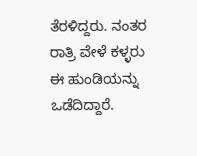ತೆರಳಿದ್ದರು. ನಂತರ ರಾತ್ರಿ ವೇಳೆ ಕಳ್ಳರು ಈ ಹುಂಡಿಯನ್ನು ಒಡೆದಿದ್ದಾರೆ.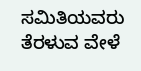ಸಮಿತಿಯವರು ತೆರಳುವ ವೇಳೆ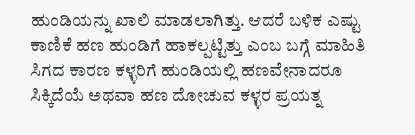ಹುಂಡಿಯನ್ನು ಖಾಲಿ ಮಾಡಲಾಗಿತ್ತು. ಆದರೆ ಬಳಿಕ ಎಷ್ಟು ಕಾಣಿಕೆ ಹಣ ಹುಂಡಿಗೆ ಹಾಕಲ್ಪಟ್ಟಿತ್ತು ಎಂಬ ಬಗ್ಗೆ ಮಾಹಿತಿ ಸಿಗದ ಕಾರಣ ಕಳ್ಳರಿಗೆ ಹುಂಡಿಯಲ್ಲಿ ಹಣವೇನಾದರೂ ಸಿಕ್ಕಿದೆಯೆ ಅಥವಾ ಹಣ ದೋಚುವ ಕಳ್ಳರ ಪ್ರಯತ್ನ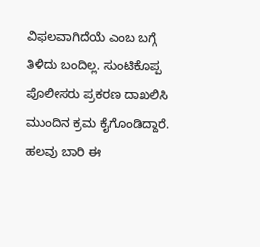ವಿಫಲವಾಗಿದೆಯೆ ಎಂಬ ಬಗ್ಗೆ ತಿಳಿದು ಬಂದಿಲ್ಲ. ಸುಂಟಿಕೊಪ್ಪ ಪೊಲೀಸರು ಪ್ರಕರಣ ದಾಖಲಿಸಿ ಮುಂದಿನ ಕ್ರಮ ಕೈಗೊಂಡಿದ್ದಾರೆ. ಹಲವು ಬಾರಿ ಈ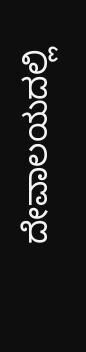ದೇವಾಲಯದಲ್ಲಿ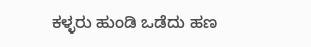ಕಳ್ಳರು ಹುಂಡಿ ಒಡೆದು ಹಣ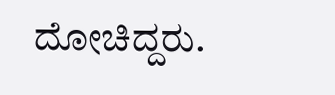ದೋಚಿದ್ದರು.